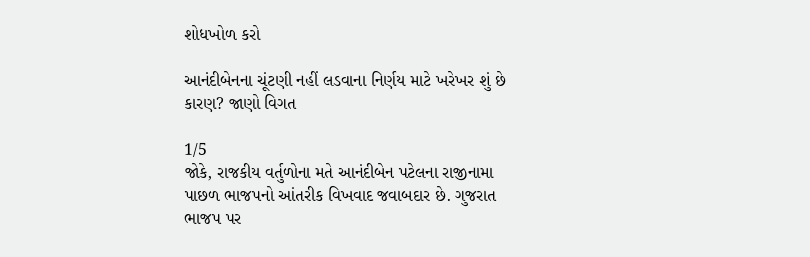શોધખોળ કરો

આનંદીબેનના ચૂંટણી નહીં લડવાના નિર્ણય માટે ખરેખર શું છે કારણ? જાણો વિગત

1/5
જોકે, રાજકીય વર્તુળોના મતે આનંદીબેન પટેલના રાજીનામા પાછળ ભાજપનો આંતરીક વિખવાદ જવાબદાર છે. ગુજરાત ભાજપ પર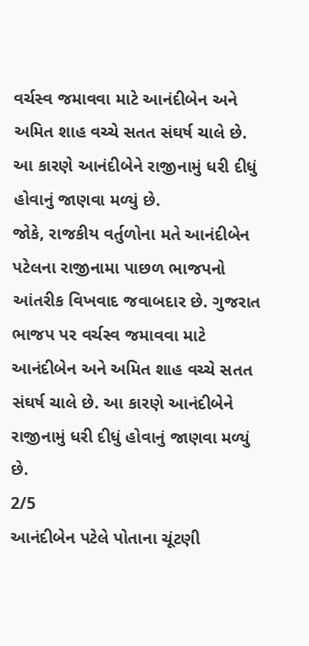વર્ચસ્વ જમાવવા માટે આનંદીબેન અને અમિત શાહ વચ્ચે સતત સંઘર્ષ ચાલે છે. આ કારણે આનંદીબેને રાજીનામું ધરી દીધું હોવાનું જાણવા મળ્યું છે.
જોકે, રાજકીય વર્તુળોના મતે આનંદીબેન પટેલના રાજીનામા પાછળ ભાજપનો આંતરીક વિખવાદ જવાબદાર છે. ગુજરાત ભાજપ પર વર્ચસ્વ જમાવવા માટે આનંદીબેન અને અમિત શાહ વચ્ચે સતત સંઘર્ષ ચાલે છે. આ કારણે આનંદીબેને રાજીનામું ધરી દીધું હોવાનું જાણવા મળ્યું છે.
2/5
આનંદીબેન પટેલે પોતાના ચૂંટણી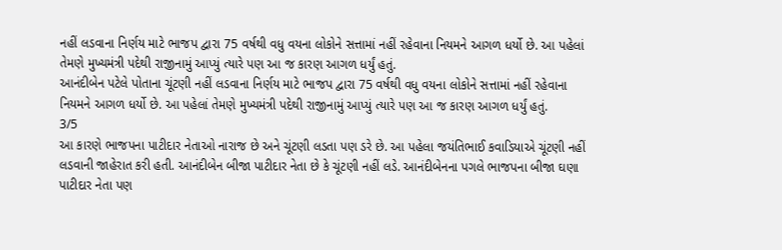નહીં લડવાના નિર્ણય માટે ભાજપ દ્વારા 75 વર્ષથી વધુ વયના લોકોને સત્તામાં નહીં રહેવાના નિયમને આગળ ધર્યો છે. આ પહેલાં તેમણે મુખ્યમંત્રી પદેથી રાજીનામું આપ્યું ત્યારે પણ આ જ કારણ આગળ ધર્યું હતું.
આનંદીબેન પટેલે પોતાના ચૂંટણી નહીં લડવાના નિર્ણય માટે ભાજપ દ્વારા 75 વર્ષથી વધુ વયના લોકોને સત્તામાં નહીં રહેવાના નિયમને આગળ ધર્યો છે. આ પહેલાં તેમણે મુખ્યમંત્રી પદેથી રાજીનામું આપ્યું ત્યારે પણ આ જ કારણ આગળ ધર્યું હતું.
3/5
આ કારણે ભાજપના પાટીદાર નેતાઓ નારાજ છે અને ચૂંટણી લડતા પણ ડરે છે. આ પહેલા જયંતિભાઈ કવાડિયાએ ચૂંટણી નહીં લડવાની જાહેરાત કરી હતી. આનંદીબેન બીજા પાટીદાર નેતા છે કે ચૂંટણી નહીં લડે. આનંદીબેનના પગલે ભાજપના બીજા ઘણા પાટીદાર નેતા પણ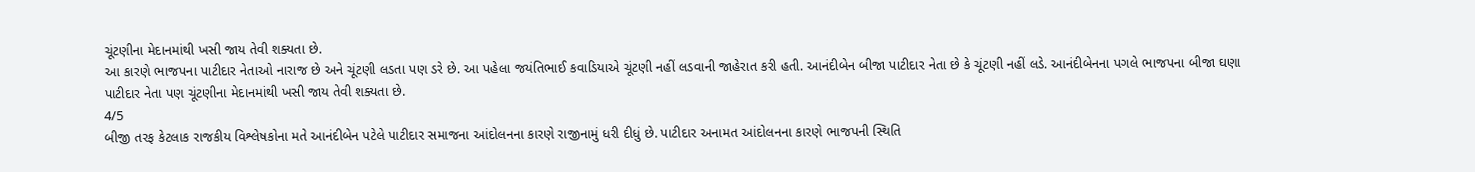ચૂંટણીના મેદાનમાંથી ખસી જાય તેવી શક્યતા છે.
આ કારણે ભાજપના પાટીદાર નેતાઓ નારાજ છે અને ચૂંટણી લડતા પણ ડરે છે. આ પહેલા જયંતિભાઈ કવાડિયાએ ચૂંટણી નહીં લડવાની જાહેરાત કરી હતી. આનંદીબેન બીજા પાટીદાર નેતા છે કે ચૂંટણી નહીં લડે. આનંદીબેનના પગલે ભાજપના બીજા ઘણા પાટીદાર નેતા પણ ચૂંટણીના મેદાનમાંથી ખસી જાય તેવી શક્યતા છે.
4/5
બીજી તરફ કેટલાક રાજકીય વિશ્લેષકોના મતે આનંદીબેન પટેલે પાટીદાર સમાજના આંદોલનના કારણે રાજીનામું ધરી દીધું છે. પાટીદાર અનામત આંદોલનના કારણે ભાજપની સ્થિતિ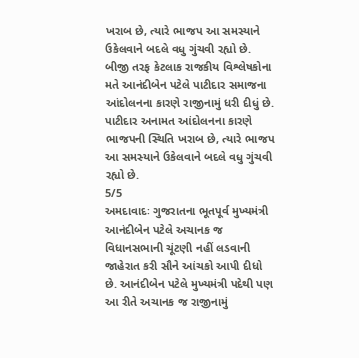ખરાબ છે, ત્યારે ભાજપ આ સમસ્યાને ઉકેલવાને બદલે વધુ ગુંચવી રહ્યો છે.
બીજી તરફ કેટલાક રાજકીય વિશ્લેષકોના મતે આનંદીબેન પટેલે પાટીદાર સમાજના આંદોલનના કારણે રાજીનામું ધરી દીધું છે. પાટીદાર અનામત આંદોલનના કારણે ભાજપની સ્થિતિ ખરાબ છે, ત્યારે ભાજપ આ સમસ્યાને ઉકેલવાને બદલે વધુ ગુંચવી રહ્યો છે.
5/5
અમદાવાદઃ ગુજરાતના ભૂતપૂર્વ મુખ્યમંત્રી આનંદીબેન પટેલે અચાનક જ વિધાનસભાની ચૂંટણી નહીં લડવાની જાહેરાત કરી સૌને આંચકો આપી દીધો છે. આનંદીબેન પટેલે મુખ્યમંત્રી પદેથી પણ આ રીતે અચાનક જ રાજીનામું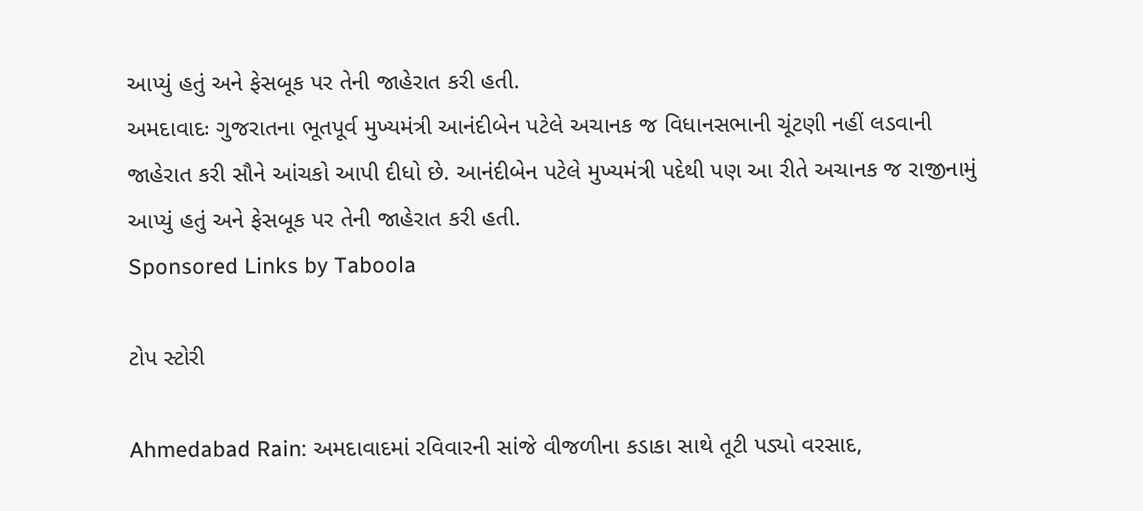આપ્યું હતું અને ફેસબૂક પર તેની જાહેરાત કરી હતી.
અમદાવાદઃ ગુજરાતના ભૂતપૂર્વ મુખ્યમંત્રી આનંદીબેન પટેલે અચાનક જ વિધાનસભાની ચૂંટણી નહીં લડવાની જાહેરાત કરી સૌને આંચકો આપી દીધો છે. આનંદીબેન પટેલે મુખ્યમંત્રી પદેથી પણ આ રીતે અચાનક જ રાજીનામું આપ્યું હતું અને ફેસબૂક પર તેની જાહેરાત કરી હતી.
Sponsored Links by Taboola

ટોપ સ્ટોરી

Ahmedabad Rain: અમદાવાદમાં રવિવારની સાંજે વીજળીના કડાકા સાથે તૂટી પડ્યો વરસાદ,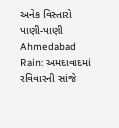અનેક વિસ્તારો પાણી-પાણી
Ahmedabad Rain: અમદાવાદમાં રવિવારની સાંજે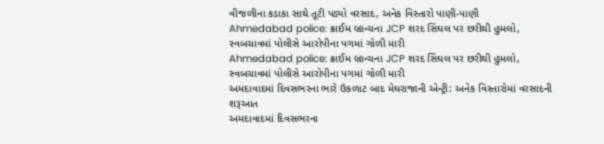વીજળીના કડાકા સાથે તૂટી પડ્યો વરસાદ, અનેક વિસ્તારો પાણી-પાણી
Ahmedabad police: ક્રાઈમ બ્રાન્ચના JCP શરદ સિંઘલ પર છરીથી હુમલો, સ્વબચાવમાં પોલીસે આરોપીના પગમાં ગોળી મારી
Ahmedabad police: ક્રાઈમ બ્રાન્ચના JCP શરદ સિંઘલ પર છરીથી હુમલો, સ્વબચાવમાં પોલીસે આરોપીના પગમાં ગોળી મારી
અમદાવાદમાં દિવસભરના ભારે ઉકળાટ બાદ મેઘરાજાની એન્ટ્રી: અનેક વિસ્તારોમાં વરસાદની શરૂઆત
અમદાવાદમાં દિવસભરના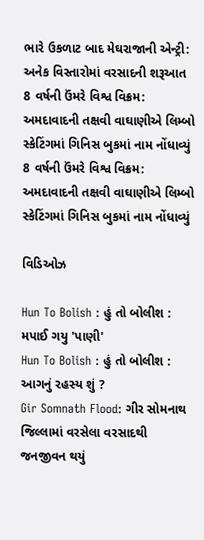ભારે ઉકળાટ બાદ મેઘરાજાની એન્ટ્રી: અનેક વિસ્તારોમાં વરસાદની શરૂઆત
8 વર્ષની ઉંમરે વિશ્વ વિક્રમ: અમદાવાદની તક્ષવી વાઘાણીએ લિમ્બો સ્કેટિંગમાં ગિનિસ બુકમાં નામ નોંધાવ્યું
8 વર્ષની ઉંમરે વિશ્વ વિક્રમ: અમદાવાદની તક્ષવી વાઘાણીએ લિમ્બો સ્કેટિંગમાં ગિનિસ બુકમાં નામ નોંધાવ્યું

વિડિઓઝ

Hun To Bolish : હું તો બોલીશ : મપાઈ ગયુ 'પાણી'
Hun To Bolish : હું તો બોલીશ : આગનું રહસ્ય શું ?
Gir Somnath Flood: ગીર સોમનાથ જિલ્લામાં વરસેલા વરસાદથી જનજીવન થયું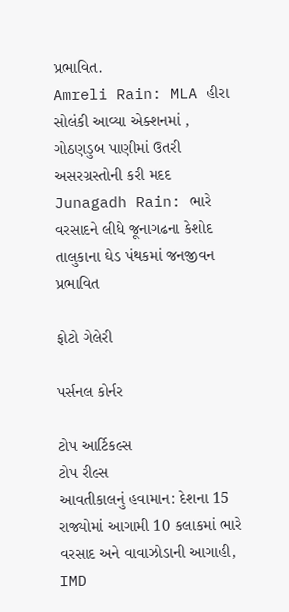પ્રભાવિત.
Amreli Rain: MLA હીરા સોલંકી આવ્યા એક્શનમાં , ગોઠણડુબ પાણીમાં ઉતરી અસરગ્રસ્તોની કરી મદદ
Junagadh Rain: ભારે વરસાદને લીધે જૂનાગઢના કેશોદ તાલુકાના ઘેડ પંથકમાં જનજીવન પ્રભાવિત

ફોટો ગેલેરી

પર્સનલ કોર્નર

ટોપ આર્ટિકલ્સ
ટોપ રીલ્સ
આવતીકાલનું હવામાન: દેશના 15 રાજ્યોમાં આગામી 10 કલાકમાં ભારે વરસાદ અને વાવાઝોડાની આગાહી, IMD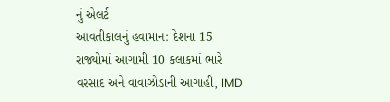નું એલર્ટ
આવતીકાલનું હવામાન: દેશના 15 રાજ્યોમાં આગામી 10 કલાકમાં ભારે વરસાદ અને વાવાઝોડાની આગાહી, IMD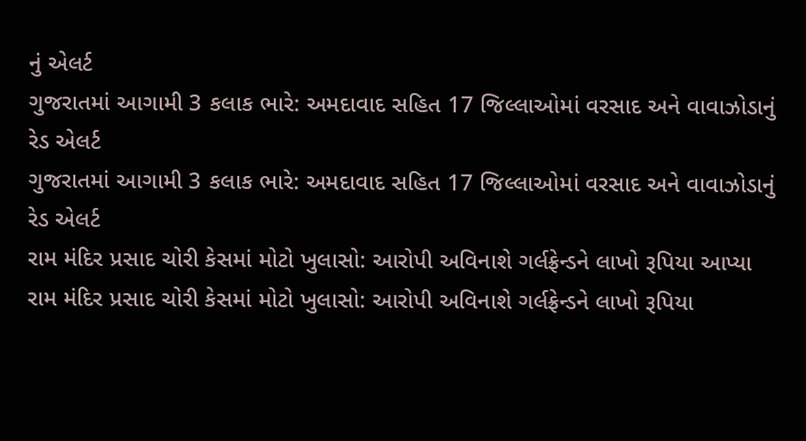નું એલર્ટ
ગુજરાતમાં આગામી 3 કલાક ભારે: અમદાવાદ સહિત 17 જિલ્લાઓમાં વરસાદ અને વાવાઝોડાનું રેડ એલર્ટ
ગુજરાતમાં આગામી 3 કલાક ભારે: અમદાવાદ સહિત 17 જિલ્લાઓમાં વરસાદ અને વાવાઝોડાનું રેડ એલર્ટ
રામ મંદિર પ્રસાદ ચોરી કેસમાં મોટો ખુલાસો: આરોપી અવિનાશે ગર્લફ્રેન્ડને લાખો રૂપિયા આપ્યા
રામ મંદિર પ્રસાદ ચોરી કેસમાં મોટો ખુલાસો: આરોપી અવિનાશે ગર્લફ્રેન્ડને લાખો રૂપિયા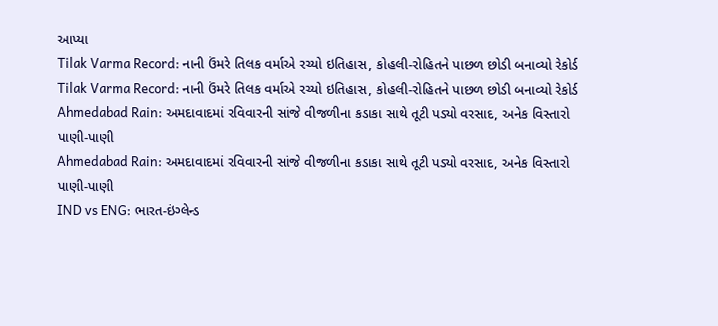આપ્યા
Tilak Varma Record: નાની ઉંમરે તિલક વર્માએ રચ્યો ઇતિહાસ, કોહલી-રોહિતને પાછળ છોડી બનાવ્યો રેકોર્ડ
Tilak Varma Record: નાની ઉંમરે તિલક વર્માએ રચ્યો ઇતિહાસ, કોહલી-રોહિતને પાછળ છોડી બનાવ્યો રેકોર્ડ
Ahmedabad Rain: અમદાવાદમાં રવિવારની સાંજે વીજળીના કડાકા સાથે તૂટી પડ્યો વરસાદ, અનેક વિસ્તારો પાણી-પાણી
Ahmedabad Rain: અમદાવાદમાં રવિવારની સાંજે વીજળીના કડાકા સાથે તૂટી પડ્યો વરસાદ, અનેક વિસ્તારો પાણી-પાણી
IND vs ENG: ભારત-ઇંગ્લેન્ડ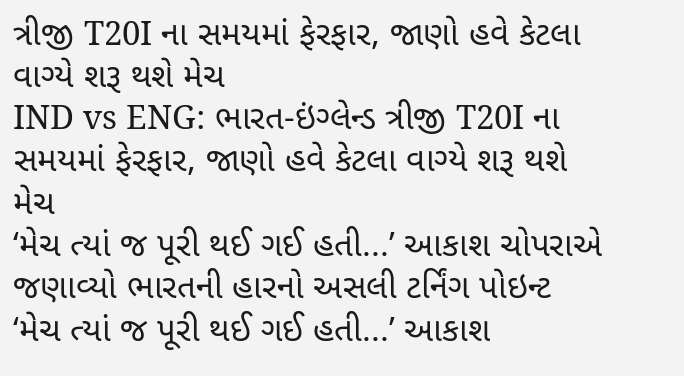ત્રીજી T20I ના સમયમાં ફેરફાર, જાણો હવે કેટલા વાગ્યે શરૂ થશે મેચ
IND vs ENG: ભારત-ઇંગ્લેન્ડ ત્રીજી T20I ના સમયમાં ફેરફાર, જાણો હવે કેટલા વાગ્યે શરૂ થશે મેચ
‘મેચ ત્યાં જ પૂરી થઈ ગઈ હતી...’ આકાશ ચોપરાએ જણાવ્યો ભારતની હારનો અસલી ટર્નિંગ પોઇન્ટ
‘મેચ ત્યાં જ પૂરી થઈ ગઈ હતી...’ આકાશ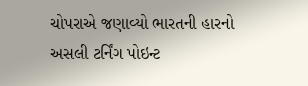ચોપરાએ જણાવ્યો ભારતની હારનો અસલી ટર્નિંગ પોઇન્ટ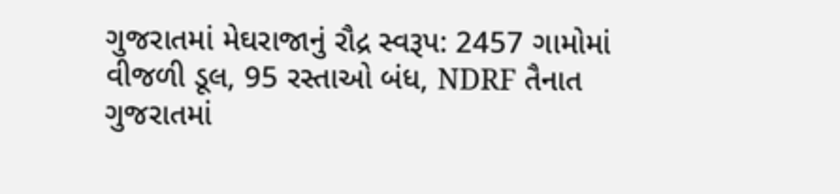ગુજરાતમાં મેઘરાજાનું રૌદ્ર સ્વરૂપ: 2457 ગામોમાં વીજળી ડૂલ, 95 રસ્તાઓ બંધ, NDRF તૈનાત
ગુજરાતમાં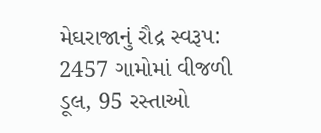મેઘરાજાનું રૌદ્ર સ્વરૂપ: 2457 ગામોમાં વીજળી ડૂલ, 95 રસ્તાઓ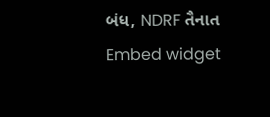બંધ, NDRF તૈનાત
Embed widget